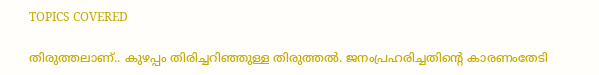TOPICS COVERED

തിരുത്തലാണ്.. കുഴപ്പം തിരിച്ചറിഞ്ഞുള്ള തിരുത്തല്‍. ജനംപ്രഹരിച്ചതിന്‍റെ കാരണംതേടി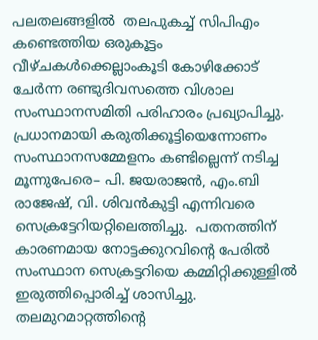പലതലങ്ങളില്‍  തലപുകച്ച് സിപിഎം കണ്ടെത്തിയ ഒരുകൂട്ടം വീഴ്ചകള്‍ക്കെല്ലാംകൂടി കോഴിക്കോട് ചേര്‍ന്ന രണ്ടുദിവസത്തെ വിശാല സംസ്ഥാനസമിതി പരിഹാരം പ്രഖ്യാപിച്ചു.  പ്രധാനമായി കരുതിക്കൂട്ടിയെന്നോണം  സംസ്ഥാനസമ്മേളനം കണ്ടില്ലെന്ന് നടിച്ച മൂന്നുപേരെ– പി. ജയരാജന്‍, എം.ബി രാജേഷ്, വി. ശിവന്‍കുട്ടി എന്നിവരെ സെക്രട്ടേറിയറ്റിലെത്തിച്ചു.  പതനത്തിന് കാരണമായ നോട്ടക്കുറവിന്‍റെ പേരില്‍ സംസ്ഥാന സെക്രട്ടറിയെ കമ്മിറ്റിക്കുള്ളില്‍ ഇരുത്തിപ്പൊരിച്ച് ശാസിച്ചു.  തലമുറമാറ്റത്തിന്‍റെ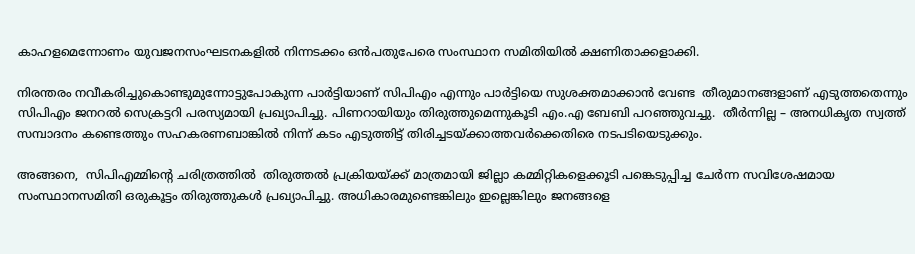കാഹളമെന്നോണം യുവജനസംഘടനകളില്‍ നിന്നടക്കം ഒന്‍പതുപേരെ സംസ്ഥാന സമിതിയില്‍ ക്ഷണിതാക്കളാക്കി.

നിരന്തരം നവീകരിച്ചുകൊണ്ടുമുന്നോട്ടുപോകുന്ന പാര്‍ട്ടിയാണ് സിപിഎം എന്നും പാര്‍ട്ടിയെ സുശക്തമാക്കാന്‍ വേണ്ട  തീരുമാനങ്ങളാണ് എടുത്തതെന്നും സിപിഎം ജനറല്‍ സെക്രട്ടറി പരസ്യമായി പ്രഖ്യാപിച്ചു. പിണറായിയും തിരുത്തുമെന്നുകൂടി എം.എ ബേബി പറഞ്ഞുവച്ചു.  തീര്‍ന്നില്ല – അനധികൃത സ്വത്ത് സമ്പാദനം കണ്ടെത്തും സഹകരണബാങ്കില്‍ നിന്ന് കടം എടുത്തിട്ട് തിരിച്ചടയ്ക്കാത്തവര്‍ക്കെതിരെ നടപടിയെടുക്കും.

അങ്ങനെ,  സിപിഎമ്മിന്‍റെ ചരിത്രത്തില്‍  തിരുത്തല്‍ പ്രക്രിയയ്ക്ക് മാത്രമായി ജില്ലാ കമ്മിറ്റികളെക്കൂടി പങ്കെടുപ്പിച്ച ചേര്‍ന്ന സവിശേഷമായ സംസ്ഥാനസമിതി ഒരുകൂട്ടം തിരുത്തുകള്‍ പ്രഖ്യാപിച്ചു. അധികാരമുണ്ടെങ്കിലും ഇല്ലെങ്കിലും ജനങ്ങളെ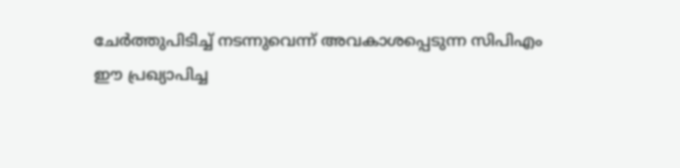ചേര്‍ത്തുപിടിച്ച് നടന്നുവെന്ന് അവകാശപ്പെടുന്ന സിപിഎം  ഈ പ്രഖ്യാപിച്ച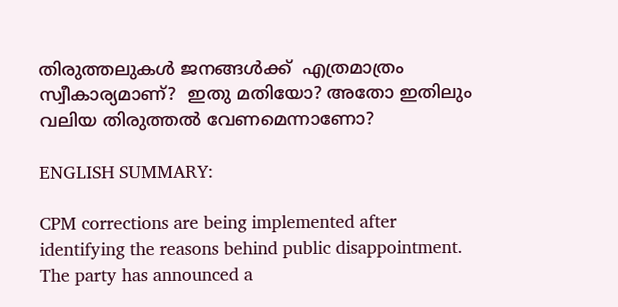തിരുത്തലുകള്‍ ജനങ്ങള്‍ക്ക്  എത്രമാത്രം സ്വീകാര്യമാണ്?  ഇതു മതിയോ? അതോ ഇതിലും വലിയ തിരുത്തല്‍ വേണമെന്നാണോ?

ENGLISH SUMMARY:

CPM corrections are being implemented after identifying the reasons behind public disappointment. The party has announced a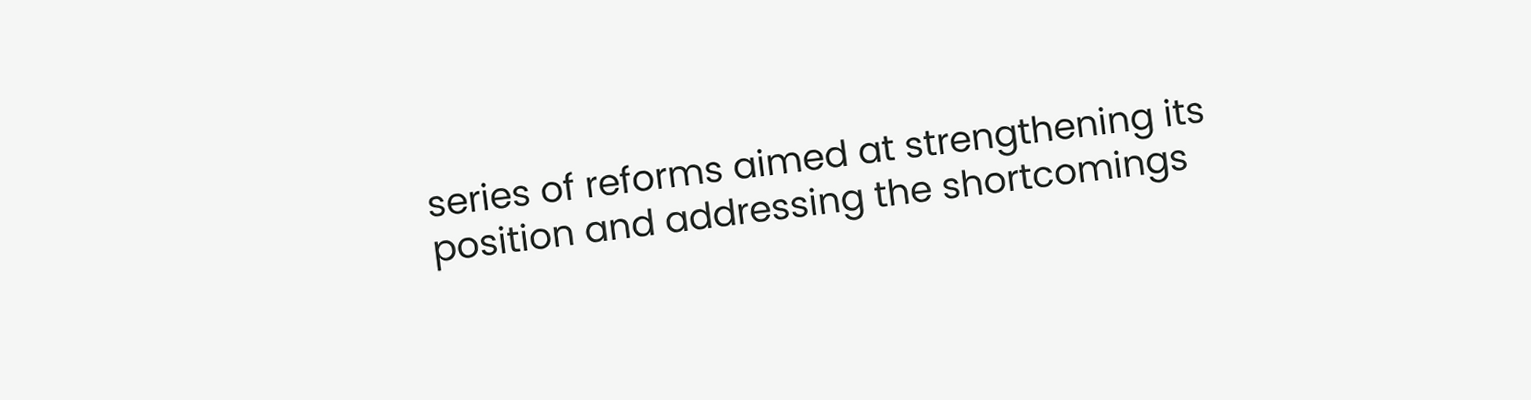series of reforms aimed at strengthening its position and addressing the shortcomings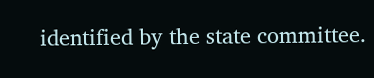identified by the state committee.